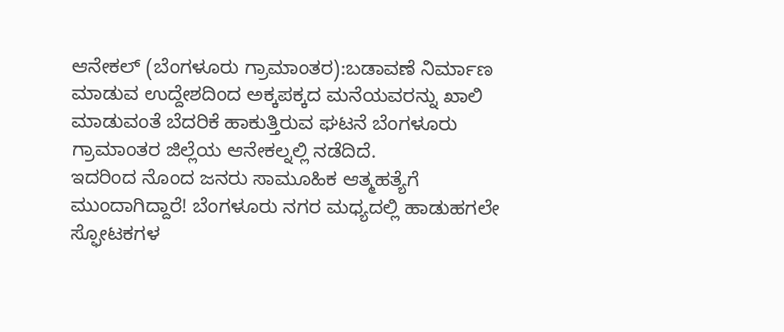ಆನೇಕಲ್ (ಬೆಂಗಳೂರು ಗ್ರಾಮಾಂತರ):ಬಡಾವಣೆ ನಿರ್ಮಾಣ ಮಾಡುವ ಉದ್ದೇಶದಿಂದ ಅಕ್ಕಪಕ್ಕದ ಮನೆಯವರನ್ನು ಖಾಲಿ ಮಾಡುವಂತೆ ಬೆದರಿಕೆ ಹಾಕುತ್ತಿರುವ ಘಟನೆ ಬೆಂಗಳೂರು ಗ್ರಾಮಾಂತರ ಜಿಲ್ಲೆಯ ಆನೇಕಲ್ನಲ್ಲಿ ನಡೆದಿದೆ.
ಇದರಿಂದ ನೊಂದ ಜನರು ಸಾಮೂಹಿಕ ಆತ್ಮಹತ್ಯೆಗೆ ಮುಂದಾಗಿದ್ದಾರೆ! ಬೆಂಗಳೂರು ನಗರ ಮಧ್ಯದಲ್ಲಿ ಹಾಡುಹಗಲೇ ಸ್ಫೋಟಕಗಳ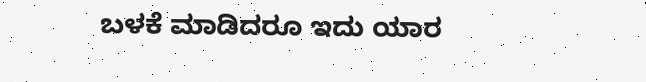ಬಳಕೆ ಮಾಡಿದರೂ ಇದು ಯಾರ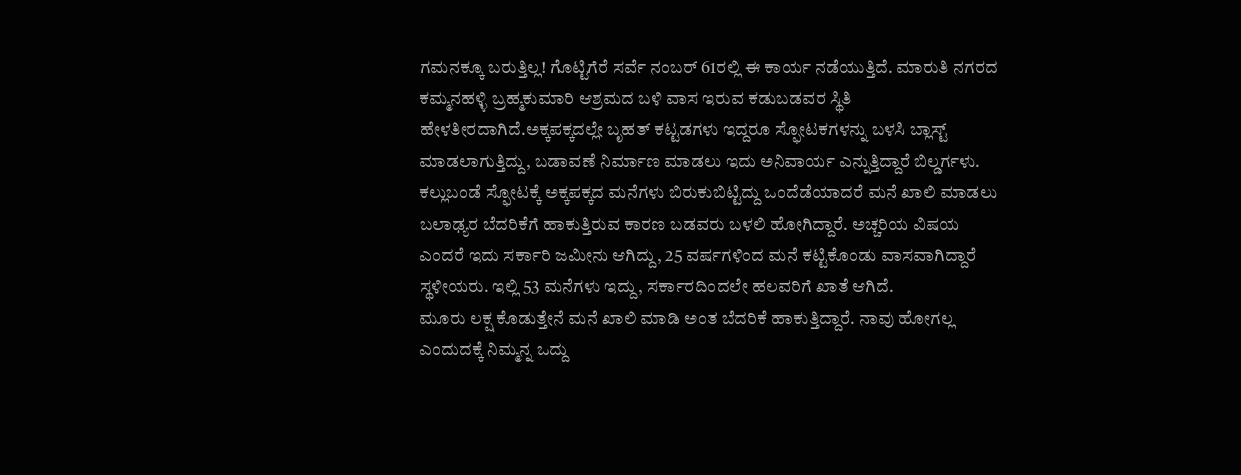ಗಮನಕ್ಕೂ ಬರುತ್ತಿಲ್ಲ! ಗೊಟ್ಟಿಗೆರೆ ಸರ್ವೆ ನಂಬರ್ 61ರಲ್ಲಿ ಈ ಕಾರ್ಯ ನಡೆಯುತ್ತಿದೆ. ಮಾರುತಿ ನಗರದ ಕಮ್ಮನಹಳ್ಳಿ ಬ್ರಹ್ಮಕುಮಾರಿ ಆಶ್ರಮದ ಬಳಿ ವಾಸ ಇರುವ ಕಡುಬಡವರ ಸ್ಥಿತಿ ಹೇಳತೀರದಾಗಿದೆ.ಅಕ್ಕಪಕ್ಕದಲ್ಲೇ ಬೃಹತ್ ಕಟ್ಟಡಗಳು ಇದ್ದರೂ ಸ್ಫೋಟಕಗಳನ್ನು ಬಳಸಿ ಬ್ಲಾಸ್ಟ್ ಮಾಡಲಾಗುತ್ತಿದ್ದು, ಬಡಾವಣೆ ನಿರ್ಮಾಣ ಮಾಡಲು ಇದು ಅನಿವಾರ್ಯ ಎನ್ನುತ್ತಿದ್ದಾರೆ ಬಿಲ್ಡರ್ಗಳು.
ಕಲ್ಲುಬಂಡೆ ಸ್ಫೋಟಕ್ಕೆ ಅಕ್ಕಪಕ್ಕದ ಮನೆಗಳು ಬಿರುಕುಬಿಟ್ಟಿದ್ದು ಒಂದೆಡೆಯಾದರೆ ಮನೆ ಖಾಲಿ ಮಾಡಲು ಬಲಾಢ್ಯರ ಬೆದರಿಕೆಗೆ ಹಾಕುತ್ತಿರುವ ಕಾರಣ ಬಡವರು ಬಳಲಿ ಹೋಗಿದ್ದಾರೆ. ಅಚ್ಚರಿಯ ವಿಷಯ ಎಂದರೆ ಇದು ಸರ್ಕಾರಿ ಜಮೀನು ಆಗಿದ್ದು, 25 ವರ್ಷಗಳಿಂದ ಮನೆ ಕಟ್ಟಿಕೊಂಡು ವಾಸವಾಗಿದ್ದಾರೆ ಸ್ಥಳೀಯರು. ಇಲ್ಲಿ 53 ಮನೆಗಳು ಇದ್ದು, ಸರ್ಕಾರದಿಂದಲೇ ಹಲವರಿಗೆ ಖಾತೆ ಆಗಿದೆ.
ಮೂರು ಲಕ್ಷ ಕೊಡುತ್ತೇನೆ ಮನೆ ಖಾಲಿ ಮಾಡಿ ಅಂತ ಬೆದರಿಕೆ ಹಾಕುತ್ತಿದ್ದಾರೆ. ನಾವು ಹೋಗಲ್ಲ ಎಂದುದಕ್ಕೆ ನಿಮ್ಮನ್ನ ಒದ್ದು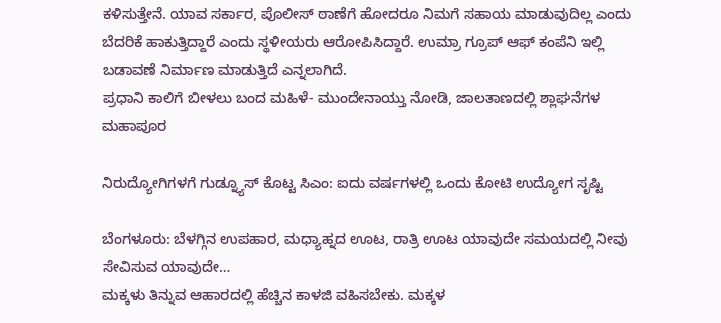ಕಳಿಸುತ್ತೇನೆ. ಯಾವ ಸರ್ಕಾರ, ಪೊಲೀಸ್ ಠಾಣೆಗೆ ಹೋದರೂ ನಿಮಗೆ ಸಹಾಯ ಮಾಡುವುದಿಲ್ಲ ಎಂದು ಬೆದರಿಕೆ ಹಾಕುತ್ತಿದ್ದಾರೆ ಎಂದು ಸ್ಥಳೀಯರು ಆರೋಪಿಸಿದ್ದಾರೆ. ಉಮ್ರಾ ಗ್ರೂಪ್ ಆಫ್ ಕಂಪೆನಿ‌ ಇಲ್ಲಿ ಬಡಾವಣೆ ನಿರ್ಮಾಣ ಮಾಡುತ್ತಿದೆ ಎನ್ನಲಾಗಿದೆ.
ಪ್ರಧಾನಿ ಕಾಲಿಗೆ ಬೀಳಲು ಬಂದ ಮಹಿಳೆ- ಮುಂದೇನಾಯ್ತು ನೋಡಿ, ಜಾಲತಾಣದಲ್ಲಿ ಶ್ಲಾಘನೆಗಳ ಮಹಾಪೂರ

ನಿರುದ್ಯೋಗಿಗಳಗೆ ಗುಡ್ನ್ಯೂಸ್ ಕೊಟ್ಟ ಸಿಎಂ: ಐದು ವರ್ಷಗಳಲ್ಲಿ ಒಂದು ಕೋಟಿ ಉದ್ಯೋಗ ಸೃಷ್ಟಿ

ಬೆಂಗಳೂರು: ಬೆಳಗ್ಗಿನ ಉಪಹಾರ, ಮಧ್ಯಾಹ್ನದ ಊಟ, ರಾತ್ರಿ ಊಟ ಯಾವುದೇ ಸಮಯದಲ್ಲಿ ನೀವು ಸೇವಿಸುವ ಯಾವುದೇ…
ಮಕ್ಕಳು ತಿನ್ನುವ ಆಹಾರದಲ್ಲಿ ಹೆಚ್ಚಿನ ಕಾಳಜಿ ವಹಿಸಬೇಕು. ಮಕ್ಕಳ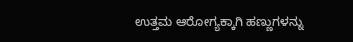ಉತ್ತಮ ಆರೋಗ್ಯಕ್ಕಾಗಿ ಹಣ್ಣುಗಳನ್ನು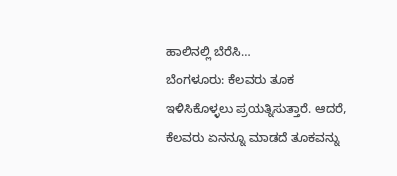ಹಾಲಿನಲ್ಲಿ ಬೆರೆಸಿ…
ಬೆಂಗಳೂರು: ಕೆಲವರು ತೂಕ ಇಳಿಸಿಕೊಳ್ಳಲು ಪ್ರಯತ್ನಿಸುತ್ತಾರೆ. ಆದರೆ, ಕೆಲವರು ಏನನ್ನೂ ಮಾಡದೆ ತೂಕವನ್ನು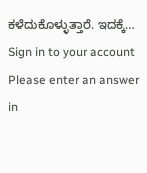ಕಳೆದುಕೊಳ್ಳುತ್ತಾರೆ. ಇದಕ್ಕೆ…
Sign in to your account
Please enter an answer in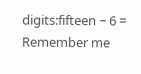digits:fifteen − 6 =
Remember me